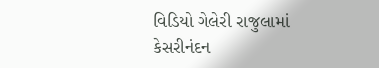વિડિયો ગેલેરી રાજુલામાં કેસરીનંદન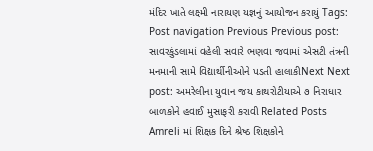મંદિર ખાતે લક્ષ્મી નારાયણ યજ્ઞનું આયોજન કરાયું Tags: Post navigation Previous Previous post: સાવરકુંડલામાં વહેલી સવારે ભણવા જવામાં એસટી તંત્રની મનમાની સામે વિદ્યાર્થીનીઓને પડતી હાલાકીNext Next post: અમરેલીના યુવાન જય કાથરોટીયાએ ૭ નિરાધાર બાળકોને હવાઈ મુસાફરી કરાવી Related Posts Amreli માં શિક્ષક દિને શ્રેષ્ઠ શિક્ષકોને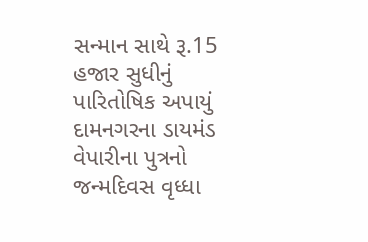સન્માન સાથે રૂ.15 હજાર સુધીનું પારિતોષિક અપાયું દામનગરના ડાયમંડ વેપારીના પુત્રનો જન્મદિવસ વૃધ્ધા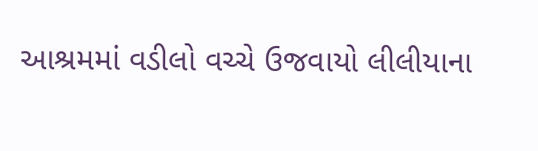આશ્રમમાં વડીલો વચ્ચે ઉજવાયો લીલીયાના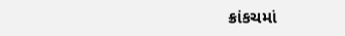ક્રાંકચમાં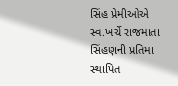સિંહ પ્રેમીઓએ સ્વ.ખર્ચે રાજમાતા સિંહણની પ્રતિમા સ્થાપિત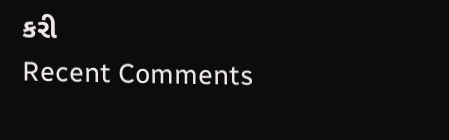કરી
Recent Comments